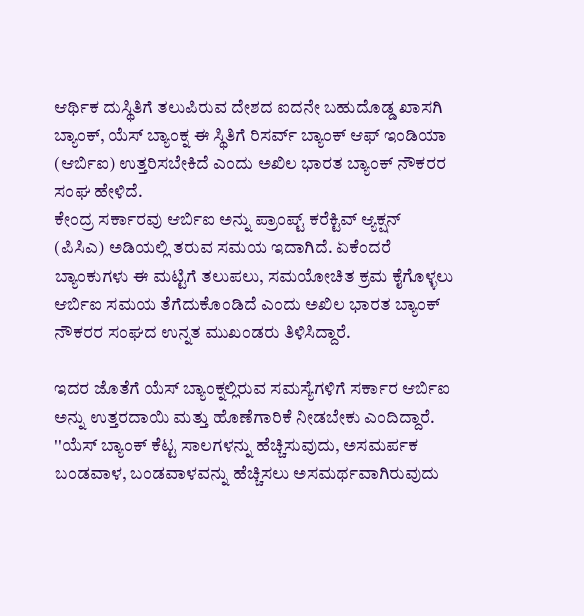ಆರ್ಥಿಕ ದುಸ್ಥಿತಿಗೆ ತಲುಪಿರುವ ದೇಶದ ಐದನೇ ಬಹುದೊಡ್ಡ ಖಾಸಗಿ ಬ್ಯಾಂಕ್, ಯೆಸ್ ಬ್ಯಾಂಕ್ನ ಈ ಸ್ಥಿತಿಗೆ ರಿಸರ್ವ್ ಬ್ಯಾಂಕ್ ಆಫ್ ಇಂಡಿಯಾ (ಆರ್ಬಿಐ) ಉತ್ತರಿಸಬೇಕಿದೆ ಎಂದು ಅಖಿಲ ಭಾರತ ಬ್ಯಾಂಕ್ ನೌಕರರ ಸಂಘ ಹೇಳಿದೆ.
ಕೇಂದ್ರ ಸರ್ಕಾರವು ಆರ್ಬಿಐ ಅನ್ನು ಪ್ರಾಂಪ್ಟ್ ಕರೆಕ್ಟಿವ್ ಆ್ಯಕ್ಷನ್ (ಪಿಸಿಎ) ಅಡಿಯಲ್ಲಿ ತರುವ ಸಮಯ ಇದಾಗಿದೆ. ಏಕೆಂದರೆ ಬ್ಯಾಂಕುಗಳು ಈ ಮಟ್ಟಿಗೆ ತಲುಪಲು, ಸಮಯೋಚಿತ ಕ್ರಮ ಕೈಗೊಳ್ಳಲು ಆರ್ಬಿಐ ಸಮಯ ತೆಗೆದುಕೊಂಡಿದೆ ಎಂದು ಅಖಿಲ ಭಾರತ ಬ್ಯಾಂಕ್ ನೌಕರರ ಸಂಘದ ಉನ್ನತ ಮುಖಂಡರು ತಿಳಿಸಿದ್ದಾರೆ.

ಇದರ ಜೊತೆಗೆ ಯೆಸ್ ಬ್ಯಾಂಕ್ನಲ್ಲಿರುವ ಸಮಸ್ಯೆಗಳಿಗೆ ಸರ್ಕಾರ ಆರ್ಬಿಐ ಅನ್ನು ಉತ್ತರದಾಯಿ ಮತ್ತು ಹೊಣೆಗಾರಿಕೆ ನೀಡಬೇಕು ಎಂದಿದ್ದಾರೆ.
''ಯೆಸ್ ಬ್ಯಾಂಕ್ ಕೆಟ್ಟ ಸಾಲಗಳನ್ನು ಹೆಚ್ಚಿಸುವುದು, ಅಸಮರ್ಪಕ ಬಂಡವಾಳ, ಬಂಡವಾಳವನ್ನು ಹೆಚ್ಚಿಸಲು ಅಸಮರ್ಥವಾಗಿರುವುದು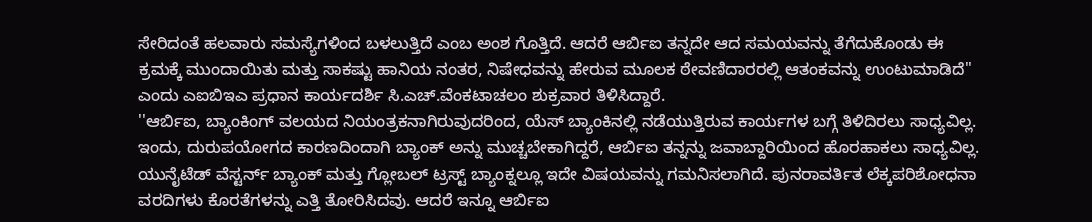ಸೇರಿದಂತೆ ಹಲವಾರು ಸಮಸ್ಯೆಗಳಿಂದ ಬಳಲುತ್ತಿದೆ ಎಂಬ ಅಂಶ ಗೊತ್ತಿದೆ. ಆದರೆ ಆರ್ಬಿಐ ತನ್ನದೇ ಆದ ಸಮಯವನ್ನು ತೆಗೆದುಕೊಂಡು ಈ ಕ್ರಮಕ್ಕೆ ಮುಂದಾಯಿತು ಮತ್ತು ಸಾಕಷ್ಟು ಹಾನಿಯ ನಂತರ, ನಿಷೇಧವನ್ನು ಹೇರುವ ಮೂಲಕ ಠೇವಣಿದಾರರಲ್ಲಿ ಆತಂಕವನ್ನು ಉಂಟುಮಾಡಿದೆ'' ಎಂದು ಎಐಬಿಇಎ ಪ್ರಧಾನ ಕಾರ್ಯದರ್ಶಿ ಸಿ.ಎಚ್.ವೆಂಕಟಾಚಲಂ ಶುಕ್ರವಾರ ತಿಳಿಸಿದ್ದಾರೆ.
''ಆರ್ಬಿಐ, ಬ್ಯಾಂಕಿಂಗ್ ವಲಯದ ನಿಯಂತ್ರಕನಾಗಿರುವುದರಿಂದ, ಯೆಸ್ ಬ್ಯಾಂಕಿನಲ್ಲಿ ನಡೆಯುತ್ತಿರುವ ಕಾರ್ಯಗಳ ಬಗ್ಗೆ ತಿಳಿದಿರಲು ಸಾಧ್ಯವಿಲ್ಲ. ಇಂದು, ದುರುಪಯೋಗದ ಕಾರಣದಿಂದಾಗಿ ಬ್ಯಾಂಕ್ ಅನ್ನು ಮುಚ್ಚಬೇಕಾಗಿದ್ದರೆ, ಆರ್ಬಿಐ ತನ್ನನ್ನು ಜವಾಬ್ದಾರಿಯಿಂದ ಹೊರಹಾಕಲು ಸಾಧ್ಯವಿಲ್ಲ. ಯುನೈಟೆಡ್ ವೆಸ್ಟರ್ನ್ ಬ್ಯಾಂಕ್ ಮತ್ತು ಗ್ಲೋಬಲ್ ಟ್ರಸ್ಟ್ ಬ್ಯಾಂಕ್ನಲ್ಲೂ ಇದೇ ವಿಷಯವನ್ನು ಗಮನಿಸಲಾಗಿದೆ. ಪುನರಾವರ್ತಿತ ಲೆಕ್ಕಪರಿಶೋಧನಾ ವರದಿಗಳು ಕೊರತೆಗಳನ್ನು ಎತ್ತಿ ತೋರಿಸಿದವು. ಆದರೆ ಇನ್ನೂ ಆರ್ಬಿಐ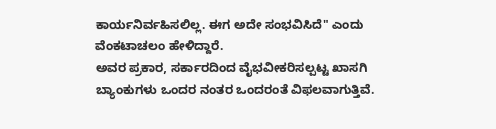ಕಾರ್ಯನಿರ್ವಹಿಸಲಿಲ್ಲ. ಈಗ ಅದೇ ಸಂಭವಿಸಿದೆ" ಎಂದು ವೆಂಕಟಾಚಲಂ ಹೇಳಿದ್ದಾರೆ.
ಅವರ ಪ್ರಕಾರ, ಸರ್ಕಾರದಿಂದ ವೈಭವೀಕರಿಸಲ್ಪಟ್ಟ ಖಾಸಗಿ ಬ್ಯಾಂಕುಗಳು ಒಂದರ ನಂತರ ಒಂದರಂತೆ ವಿಫಲವಾಗುತ್ತಿವೆ.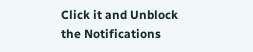Click it and Unblock the Notifications